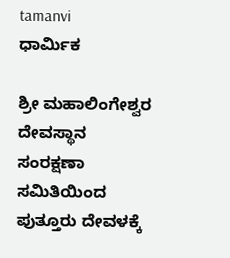tamanvi
ಧಾರ್ಮಿಕ

ಶ್ರೀ ಮಹಾಲಿಂಗೇಶ್ವರ ದೇವಸ್ಥಾನ ಸಂರಕ್ಷಣಾ ಸಮಿತಿಯಿಂದ ಪುತ್ತೂರು ದೇವಳಕ್ಕೆ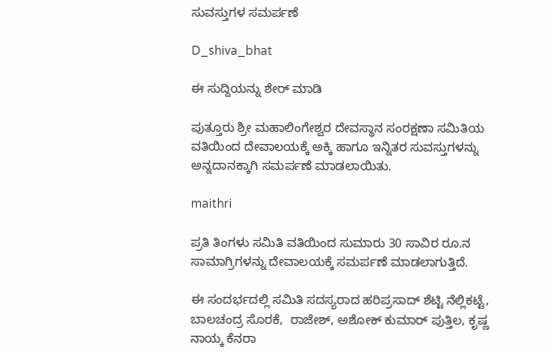ಸುವಸ್ತುಗಳ ಸಮರ್ಪಣೆ

D_shiva_bhat

ಈ ಸುದ್ದಿಯನ್ನು ಶೇರ್ ಮಾಡಿ

ಪುತ್ತೂರು ಶ್ರೀ ಮಹಾಲಿಂಗೇಶ್ವರ ದೇವಸ್ಥಾನ ಸಂರಕ್ಷಣಾ ಸಮಿತಿಯ ವತಿಯಿಂದ ದೇವಾಲಯಕ್ಕೆ ಅಕ್ಕಿ ಹಾಗೂ ಇನ್ನಿತರ ಸುವಸ್ತುಗಳನ್ನು ಅನ್ನದಾನಕ್ಕಾಗಿ ಸಮರ್ಪಣೆ ಮಾಡಲಾಯಿತು.

maithri

ಪ್ರತಿ ತಿಂಗಳು ಸಮಿತಿ ವತಿಯಿಂದ ಸುಮಾರು 30 ಸಾವಿರ ರೂ.ನ ಸಾಮಾಗ್ರಿಗಳನ್ನು ದೇವಾಲಯಕ್ಕೆ ಸಮರ್ಪಣೆ ಮಾಡಲಾಗುತ್ತಿದೆ.

ಈ ಸಂದರ್ಭದಲ್ಲಿ ಸಮಿತಿ ಸದಸ್ಯರಾದ ಹರಿಪ್ರಸಾದ್ ಶೆಟ್ಟಿ ನೆಲ್ಲಿಕಟ್ಟೆ, ಬಾಲಚಂದ್ರ ಸೊರಕೆ,  ರಾಜೇಶ್, ಅಶೋಕ್ ಕುಮಾರ್ ಪುತ್ತಿಲ, ಕೃಷ್ಣ ನಾಯ್ಕ ಕೆನರಾ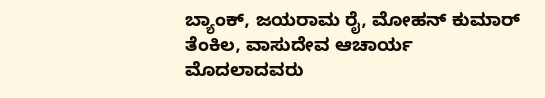ಬ್ಯಾಂಕ್, ಜಯರಾಮ ರೈ, ಮೋಹನ್ ಕುಮಾರ್ ತೆಂಕಿಲ, ವಾಸುದೇವ ಆಚಾರ್ಯ ಮೊದಲಾದವರು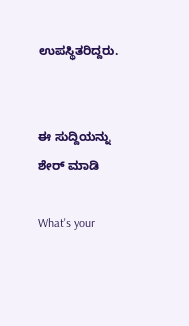ಉಪಸ್ಥಿತರಿದ್ದರು.


ಈ ಸುದ್ದಿಯನ್ನು ಶೇರ್ ಮಾಡಿ

What's your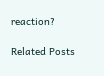reaction?

Related Posts